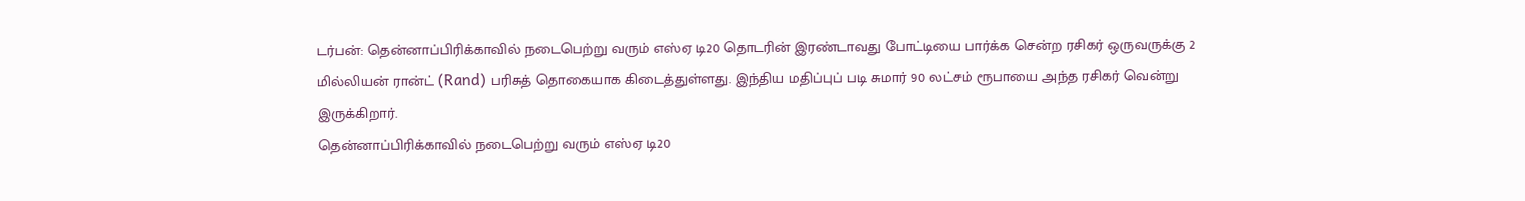டர்பன்: தென்னாப்பிரிக்காவில் நடைபெற்று வரும் எஸ்ஏ டி20 தொடரின் இரண்டாவது போட்டியை பார்க்க சென்ற ரசிகர் ஒருவருக்கு 2 மில்லியன் ரான்ட் (Rand) பரிசுத் தொகையாக கிடைத்துள்ளது. இந்திய மதிப்புப் படி சுமார் 90 லட்சம் ரூபாயை அந்த ரசிகர் வென்று இருக்கிறார்.
தென்னாப்பிரிக்காவில் நடைபெற்று வரும் எஸ்ஏ டி20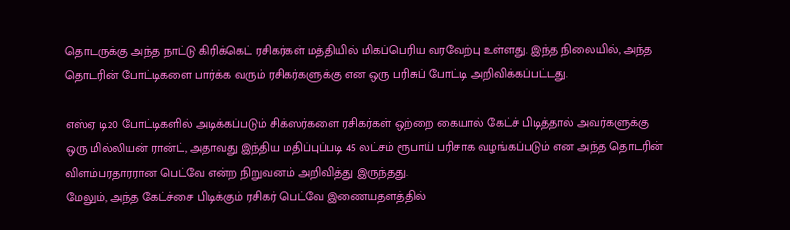தொடருக்கு அந்த நாட்டு கிரிக்கெட் ரசிகர்கள் மத்தியில் மிகப்பெரிய வரவேற்பு உள்ளது. இந்த நிலையில், அந்த தொடரின் போட்டிகளை பார்க்க வரும் ரசிகர்களுக்கு என ஒரு பரிசுப் போட்டி அறிவிக்கப்பட்டது.

எஸ்ஏ டி20 போட்டிகளில் அடிக்கப்படும் சிக்ஸர்களை ரசிகர்கள் ஒற்றை கையால் கேட்ச் பிடித்தால் அவர்களுக்கு ஒரு மில்லியன் ரான்ட், அதாவது இந்திய மதிப்புப்படி 45 லட்சம் ரூபாய் பரிசாக வழங்கப்படும் என அந்த தொடரின் விளம்பரதாரரான பெட்வே என்ற நிறுவனம் அறிவித்து இருந்தது.
மேலும், அந்த கேட்ச்சை பிடிக்கும் ரசிகர் பெட்வே இணையதளத்தில்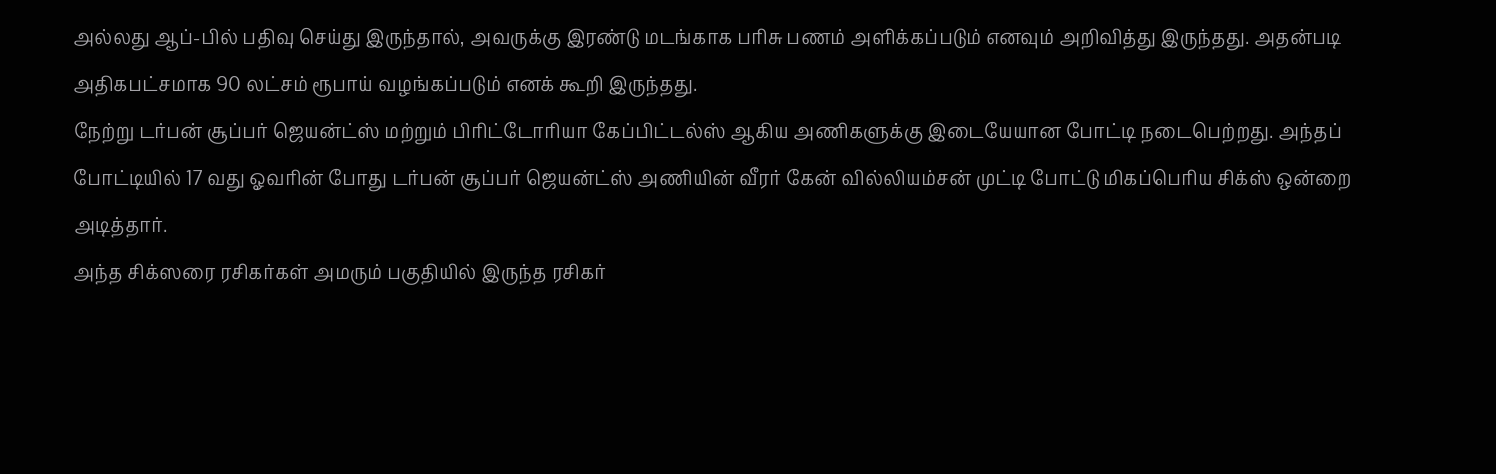அல்லது ஆப்-பில் பதிவு செய்து இருந்தால், அவருக்கு இரண்டு மடங்காக பரிசு பணம் அளிக்கப்படும் எனவும் அறிவித்து இருந்தது. அதன்படி அதிகபட்சமாக 90 லட்சம் ரூபாய் வழங்கப்படும் எனக் கூறி இருந்தது.
நேற்று டர்பன் சூப்பர் ஜெயன்ட்ஸ் மற்றும் பிரிட்டோரியா கேப்பிட்டல்ஸ் ஆகிய அணிகளுக்கு இடையேயான போட்டி நடைபெற்றது. அந்தப் போட்டியில் 17 வது ஓவரின் போது டர்பன் சூப்பர் ஜெயன்ட்ஸ் அணியின் வீரர் கேன் வில்லியம்சன் முட்டி போட்டு மிகப்பெரிய சிக்ஸ் ஒன்றை அடித்தார்.
அந்த சிக்ஸரை ரசிகர்கள் அமரும் பகுதியில் இருந்த ரசிகர்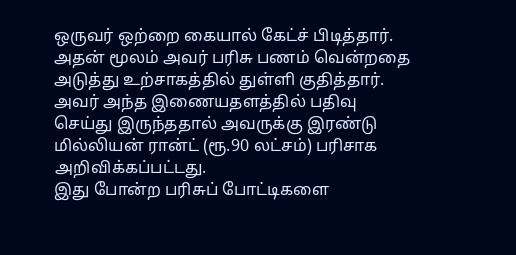ஒருவர் ஒற்றை கையால் கேட்ச் பிடித்தார். அதன் மூலம் அவர் பரிசு பணம் வென்றதை அடுத்து உற்சாகத்தில் துள்ளி குதித்தார். அவர் அந்த இணையதளத்தில் பதிவு செய்து இருந்ததால் அவருக்கு இரண்டு மில்லியன் ரான்ட் (ரூ.90 லட்சம்) பரிசாக அறிவிக்கப்பட்டது.
இது போன்ற பரிசுப் போட்டிகளை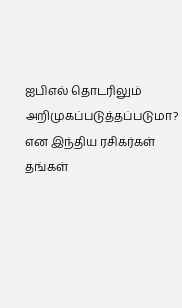ஐபிஎல் தொடரிலும் அறிமுகப்படுத்தப்படுமா? என இந்திய ரசிகர்கள் தங்கள்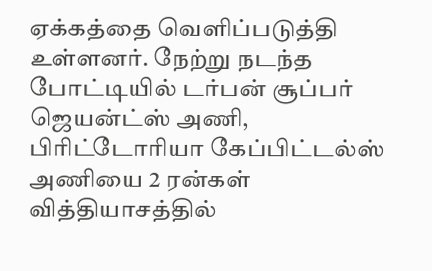ஏக்கத்தை வெளிப்படுத்தி உள்ளனர். நேற்று நடந்த போட்டியில் டர்பன் சூப்பர் ஜெயன்ட்ஸ் அணி, பிரிட்டோரியா கேப்பிட்டல்ஸ் அணியை 2 ரன்கள் வித்தியாசத்தில்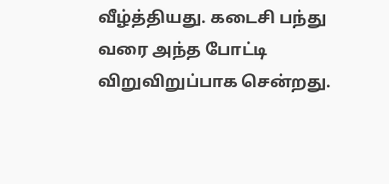வீழ்த்தியது. கடைசி பந்து வரை அந்த போட்டி விறுவிறுப்பாக சென்றது.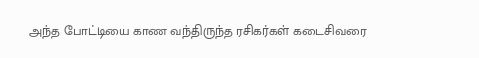அந்த போட்டியை காண வந்திருந்த ரசிகர்கள் கடைசிவரை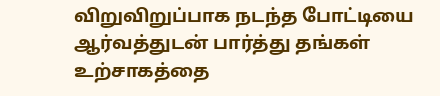விறுவிறுப்பாக நடந்த போட்டியை ஆர்வத்துடன் பார்த்து தங்கள் உற்சாகத்தை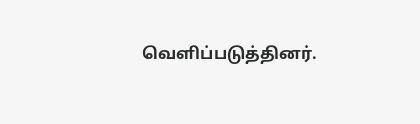வெளிப்படுத்தினர்.